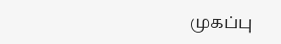முகப்பு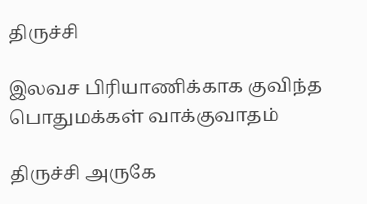திருச்சி

இலவச பிரியாணிக்காக குவிந்த பொதுமக்கள் வாக்குவாதம்

திருச்சி அருகே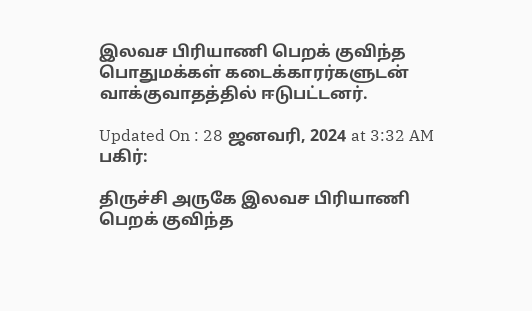இலவச பிரியாணி பெறக் குவிந்த பொதுமக்கள் கடைக்காரர்களுடன் வாக்குவாதத்தில் ஈடுபட்டனர்.

Updated On : 28 ஜனவரி, 2024 at 3:32 AM
பகிர்:

திருச்சி அருகே இலவச பிரியாணி பெறக் குவிந்த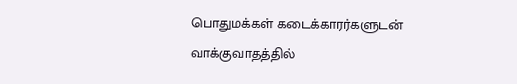பொதுமக்கள் கடைக்காரர்களுடன் வாக்குவாதத்தில்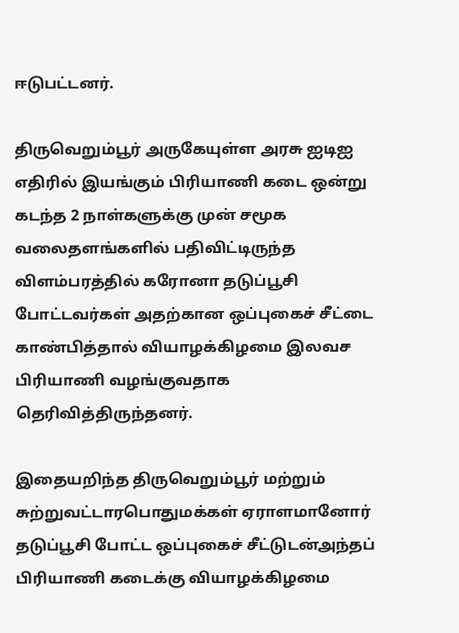ஈடுபட்டனர்.

திருவெறும்பூர் அருகேயுள்ள அரசு ஐடிஐ எதிரில் இயங்கும் பிரியாணி கடை ஒன்று கடந்த 2 நாள்களுக்கு முன் சமூக வலைதளங்களில் பதிவிட்டிருந்த விளம்பரத்தில் கரோனா தடுப்பூசி போட்டவர்கள் அதற்கான ஒப்புகைச் சீட்டை காண்பித்தால் வியாழக்கிழமை இலவச பிரியாணி வழங்குவதாக தெரிவித்திருந்தனர்.

இதையறிந்த திருவெறும்பூர் மற்றும் சுற்றுவட்டாரபொதுமக்கள் ஏராளமானோர் தடுப்பூசி போட்ட ஒப்புகைச் சீட்டுடன்அந்தப் பிரியாணி கடைக்கு வியாழக்கிழமை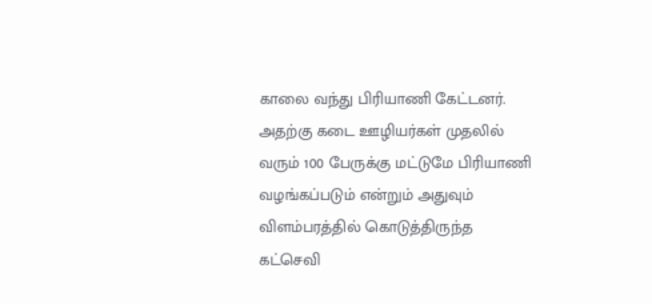காலை வந்து பிரியாணி கேட்டனர். அதற்கு கடை ஊழியர்கள் முதலில் வரும் 100 பேருக்கு மட்டுமே பிரியாணி வழங்கப்படும் என்றும் அதுவும் விளம்பரத்தில் கொடுத்திருந்த கட்செவி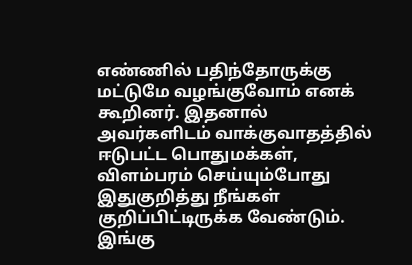எண்ணில் பதிந்தோருக்கு மட்டுமே வழங்குவோம் எனக் கூறினர். இதனால் அவர்களிடம் வாக்குவாதத்தில் ஈடுபட்ட பொதுமக்கள், விளம்பரம் செய்யும்போது இதுகுறித்து நீங்கள் குறிப்பிட்டிருக்க வேண்டும். இங்கு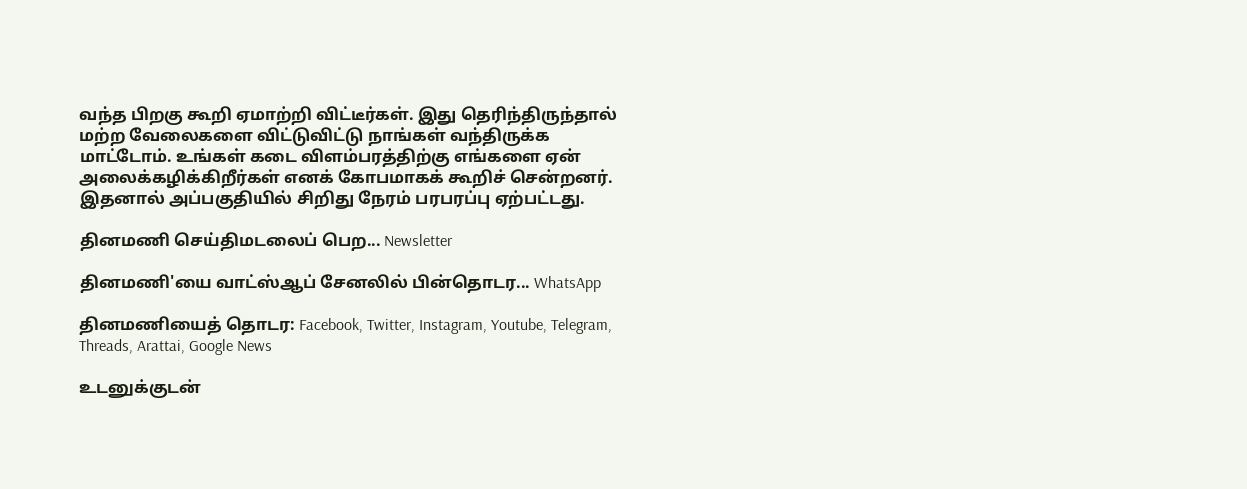வந்த பிறகு கூறி ஏமாற்றி விட்டீர்கள். இது தெரிந்திருந்தால் மற்ற வேலைகளை விட்டுவிட்டு நாங்கள் வந்திருக்க மாட்டோம். உங்கள் கடை விளம்பரத்திற்கு எங்களை ஏன் அலைக்கழிக்கிறீர்கள் எனக் கோபமாகக் கூறிச் சென்றனர். இதனால் அப்பகுதியில் சிறிது நேரம் பரபரப்பு ஏற்பட்டது.

தினமணி செய்திமடலைப் பெற... Newsletter

தினமணி'யை வாட்ஸ்ஆப் சேனலில் பின்தொடர... WhatsApp

தினமணியைத் தொடர: Facebook, Twitter, Instagram, Youtube, Telegram, Threads, Arattai, Google News

உடனுக்குடன்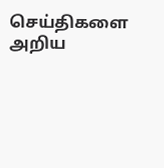செய்திகளை அறிய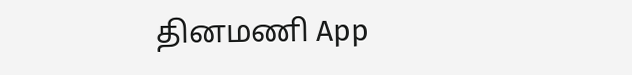தினமணி App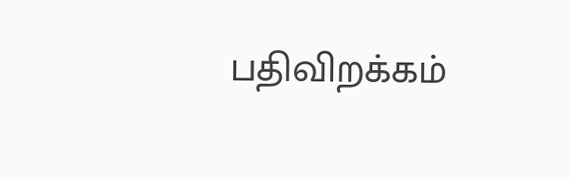பதிவிறக்கம்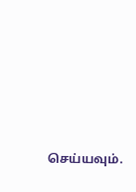செய்யவும்.